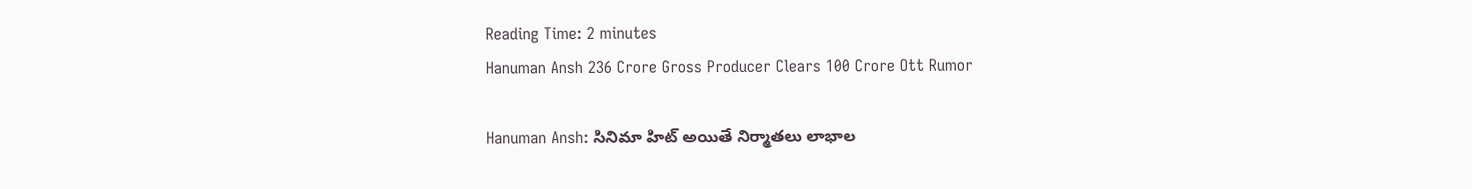Reading Time: 2 minutes
Hanuman Ansh 236 Crore Gross Producer Clears 100 Crore Ott Rumor

Hanuman Ansh: సినిమా హిట్ అయితే నిర్మాతలు లాభాల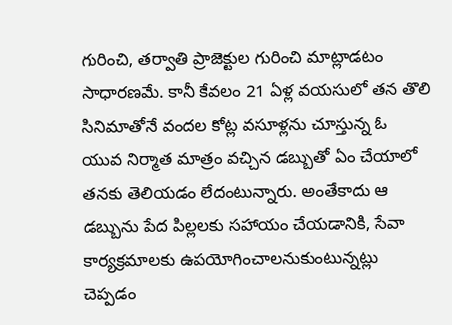గురించి, తర్వాతి ప్రాజెక్టుల గురించి మాట్లాడటం సాధారణమే. కానీ కేవలం 21 ఏళ్ల వయసులో తన తొలి సినిమాతోనే వందల కోట్ల వసూళ్లను చూస్తున్న ఓ యువ నిర్మాత మాత్రం వచ్చిన డబ్బుతో ఏం చేయాలో తనకు తెలియడం లేదంటున్నారు. అంతేకాదు ఆ డబ్బును పేద పిల్లలకు సహాయం చేయడానికి, సేవా కార్యక్రమాలకు ఉపయోగించాలనుకుంటున్నట్లు చెప్పడం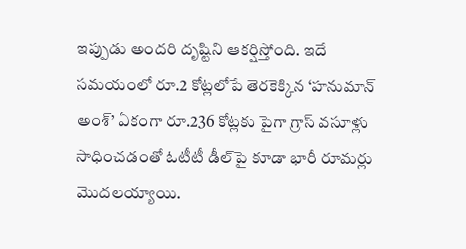ఇప్పుడు అందరి దృష్టిని ఆకర్షిస్తోంది. ఇదే సమయంలో రూ.2 కోట్లలోపే తెరకెక్కిన ‘హనుమాన్ అంశ్’ ఏకంగా రూ.236 కోట్లకు పైగా గ్రాస్ వసూళ్లు సాధించడంతో ఓటీటీ డీల్‌పై కూడా భారీ రూమర్లు మొదలయ్యాయి.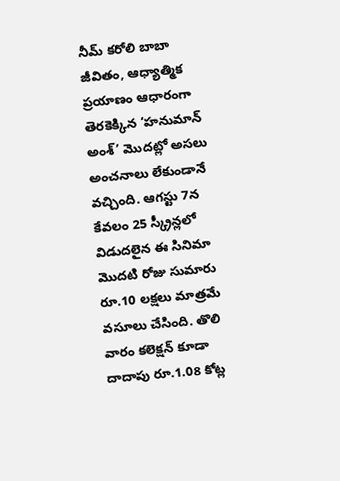నీమ్ కరోలి బాబా జీవితం, ఆధ్యాత్మిక ప్రయాణం ఆధారంగా తెరకెక్కిన ‘హనుమాన్ అంశ్’ మొదట్లో అసలు అంచనాలు లేకుండానే వచ్చింది. ఆగస్టు 7న కేవలం 25 స్క్రీన్లలో విడుదలైన ఈ సినిమా మొదటి రోజు సుమారు రూ.10 లక్షలు మాత్రమే వసూలు చేసింది. తొలి వారం కలెక్షన్ కూడా దాదాపు రూ.1.08 కోట్ల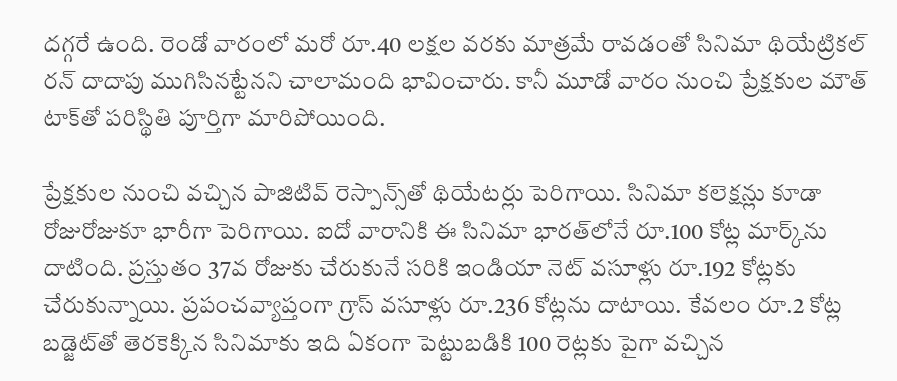దగ్గరే ఉంది. రెండో వారంలో మరో రూ.40 లక్షల వరకు మాత్రమే రావడంతో సినిమా థియేట్రికల్ రన్ దాదాపు ముగిసినట్టేనని చాలామంది భావించారు. కానీ మూడో వారం నుంచి ప్రేక్షకుల మౌత్ టాక్‌తో పరిస్థితి పూర్తిగా మారిపోయింది.

ప్రేక్షకుల నుంచి వచ్చిన పాజిటివ్ రెస్పాన్స్‌తో థియేటర్లు పెరిగాయి. సినిమా కలెక్షన్లు కూడా రోజురోజుకూ భారీగా పెరిగాయి. ఐదో వారానికి ఈ సినిమా భారత్‌లోనే రూ.100 కోట్ల మార్క్‌ను దాటింది. ప్రస్తుతం 37వ రోజుకు చేరుకునే సరికి ఇండియా నెట్ వసూళ్లు రూ.192 కోట్లకు చేరుకున్నాయి. ప్రపంచవ్యాప్తంగా గ్రాస్ వసూళ్లు రూ.236 కోట్లను దాటాయి. కేవలం రూ.2 కోట్ల బడ్జెట్‌తో తెరకెక్కిన సినిమాకు ఇది ఏకంగా పెట్టుబడికి 100 రెట్లకు పైగా వచ్చిన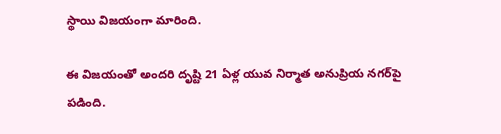స్థాయి విజయంగా మారింది.

ఈ విజయంతో అందరి దృష్టి 21 ఏళ్ల యువ నిర్మాత అనుప్రియ నగర్‌పై పడింది.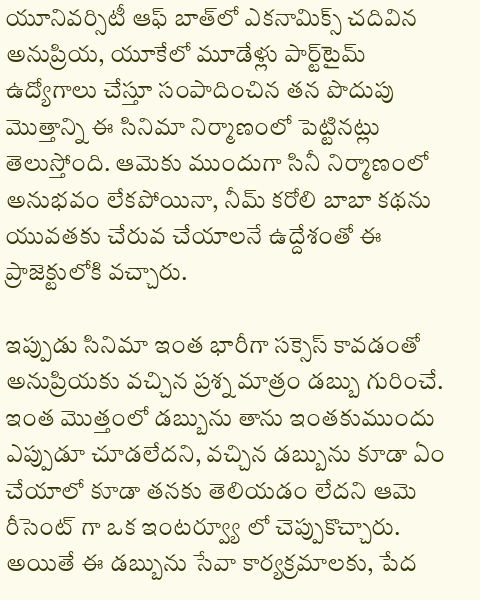యూనివర్సిటీ ఆఫ్ బాత్‌లో ఎకనామిక్స్ చదివిన అనుప్రియ, యూకేలో మూడేళ్లు పార్ట్‌టైమ్ ఉద్యోగాలు చేస్తూ సంపాదించిన తన పొదుపు మొత్తాన్ని ఈ సినిమా నిర్మాణంలో పెట్టినట్లు తెలుస్తోంది. ఆమెకు ముందుగా సినీ నిర్మాణంలో అనుభవం లేకపోయినా, నీమ్ కరోలి బాబా కథను యువతకు చేరువ చేయాలనే ఉద్దేశంతో ఈ ప్రాజెక్టులోకి వచ్చారు.

ఇప్పుడు సినిమా ఇంత భారీగా సక్సెస్ కావడంతో అనుప్రియకు వచ్చిన ప్రశ్న మాత్రం డబ్బు గురించే. ఇంత మొత్తంలో డబ్బును తాను ఇంతకుముందు ఎప్పుడూ చూడలేదని, వచ్చిన డబ్బును కూడా ఏం చేయాలో కూడా తనకు తెలియడం లేదని ఆమె రీసెంట్ గా ఒక ఇంటర్వ్యూ లో చెప్పుకొచ్చారు. అయితే ఈ డబ్బును సేవా కార్యక్రమాలకు, పేద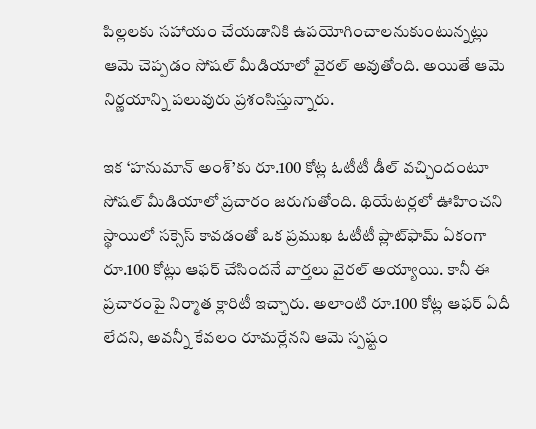పిల్లలకు సహాయం చేయడానికి ఉపయోగించాలనుకుంటున్నట్లు ఆమె చెప్పడం సోషల్ మీడియాలో వైరల్ అవుతోంది. అయితే ఆమె నిర్ణయాన్ని పలువురు ప్రశంసిస్తున్నారు.

ఇక ‘హనుమాన్ అంశ్’కు రూ.100 కోట్ల ఓటీటీ డీల్ వచ్చిందంటూ సోషల్ మీడియాలో ప్రచారం జరుగుతోంది. థియేటర్లలో ఊహించని స్థాయిలో సక్సెస్ కావడంతో ఒక ప్రముఖ ఓటీటీ ప్లాట్‌ఫామ్ ఏకంగా రూ.100 కోట్లు ఆఫర్ చేసిందనే వార్తలు వైరల్ అయ్యాయి. కానీ ఈ ప్రచారంపై నిర్మాత క్లారిటీ ఇచ్చారు. అలాంటి రూ.100 కోట్ల ఆఫర్ ఏదీ లేదని, అవన్నీ కేవలం రూమర్లేనని ఆమె స్పష్టం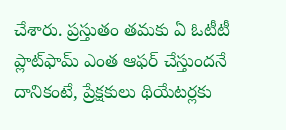చేశారు. ప్రస్తుతం తమకు ఏ ఓటీటీ ప్లాట్‌ఫామ్ ఎంత ఆఫర్ చేస్తుందనే దానికంటే, ప్రేక్షకులు థియేటర్లకు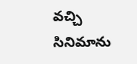వచ్చి సినిమాను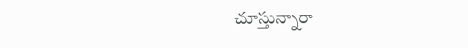చూస్తున్నారా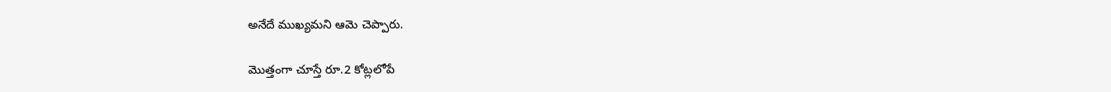అనేదే ముఖ్యమని ఆమె చెప్పారు.

మొత్తంగా చూస్తే రూ.2 కోట్లలోపే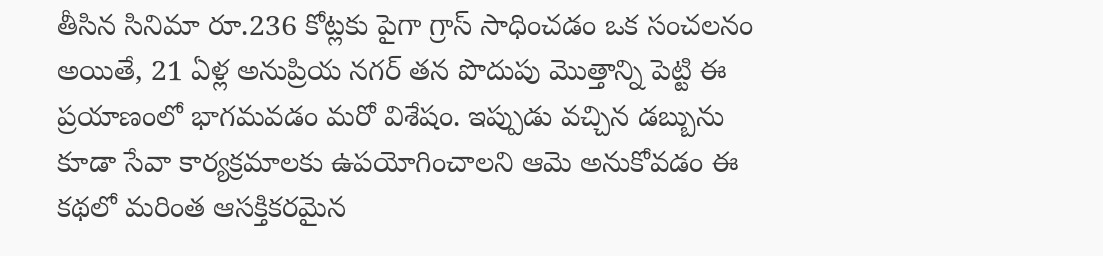తీసిన సినిమా రూ.236 కోట్లకు పైగా గ్రాస్ సాధించడం ఒక సంచలనం అయితే, 21 ఏళ్ల అనుప్రియ నగర్ తన పొదుపు మొత్తాన్ని పెట్టి ఈ ప్రయాణంలో భాగమవడం మరో విశేషం. ఇప్పుడు వచ్చిన డబ్బును కూడా సేవా కార్యక్రమాలకు ఉపయోగించాలని ఆమె అనుకోవడం ఈ కథలో మరింత ఆసక్తికరమైన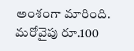అంశంగా మారింది. మరోవైపు రూ.100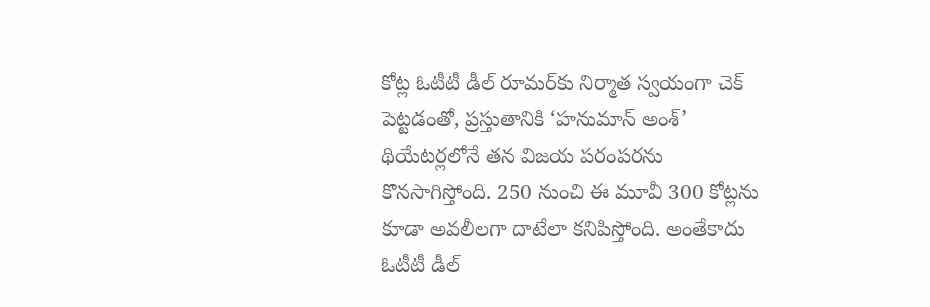కోట్ల ఓటీటీ డీల్ రూమర్‌కు నిర్మాత స్వయంగా చెక్ పెట్టడంతో, ప్రస్తుతానికి ‘హనుమాన్ అంశ్’ థియేటర్లలోనే తన విజయ పరంపరను కొనసాగిస్తోంది. 250 నుంచి ఈ మూవీ 300 కోట్లను కూడా అవలీలగా దాటేలా కనిపిస్తోంది. అంతేకాదు  ఓటీటీ డీల్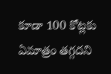కూడా 100 కోట్లకు ఏమాత్రం తగ్గదని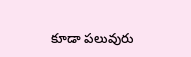కూడా పలువురు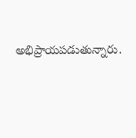అభిప్రాయపడుతున్నారు.